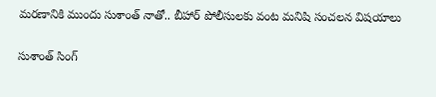మరణానికి ముందు సుశాంత్ నాతో.. బీహార్ పోలీసులకు వంట మనిషి సంచలన విషయాలు

సుశాంత్ సింగ్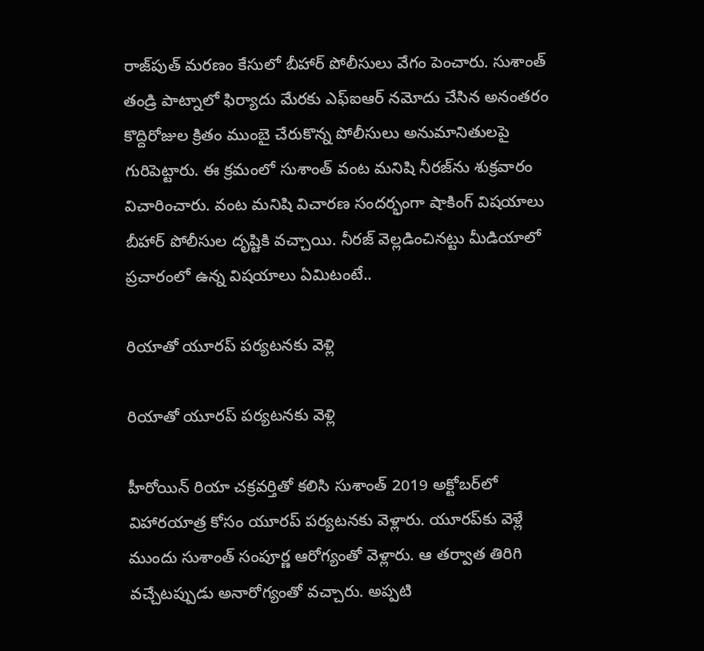రాజ్‌పుత్ మరణం కేసులో బీహార్ పోలీసులు వేగం పెంచారు. సుశాంత్ తండ్రి పాట్నాలో ఫిర్యాదు మేరకు ఎఫ్ఐఆర్ నమోదు చేసిన అనంతరం కొద్దిరోజుల క్రితం ముంబై చేరుకొన్న పోలీసులు అనుమానితులపై గురిపెట్టారు. ఈ క్రమంలో సుశాంత్ వంట మనిషి నీరజ్‌ను శుక్రవారం విచారించారు. వంట మనిషి విచారణ సందర్భంగా షాకింగ్ విషయాలు బీహార్ పోలీసుల దృష్టికి వచ్చాయి. నీరజ్ వెల్లడించినట్టు మీడియాలో ప్రచారంలో ఉన్న విషయాలు ఏమిటంటే..

రియాతో యూరప్ పర్యటనకు వెళ్లి

రియాతో యూరప్ పర్యటనకు వెళ్లి

హీరోయిన్ రియా చక్రవర్తితో కలిసి సుశాంత్ 2019 అక్టోబర్‌లో విహారయాత్ర కోసం యూరప్ పర్యటనకు వెళ్లారు. యూరప్‌కు వెళ్లే ముందు సుశాంత్ సంపూర్ణ ఆరోగ్యంతో వెళ్లారు. ఆ తర్వాత తిరిగి వచ్చేటప్పుడు అనారోగ్యంతో వచ్చారు. అప్పటి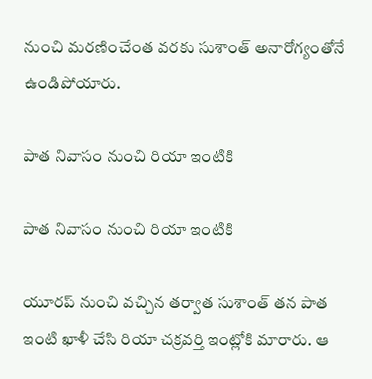నుంచి మరణించేంత వరకు సుశాంత్ అనారోగ్యంతోనే ఉండిపోయారు.

పాత నివాసం నుంచి రియా ఇంటికి

పాత నివాసం నుంచి రియా ఇంటికి

యూరప్ నుంచి వచ్చిన తర్వాత సుశాంత్ తన పాత ఇంటి ఖాళీ చేసి రియా చక్రవర్తి ఇంట్లోకి మారారు. ఆ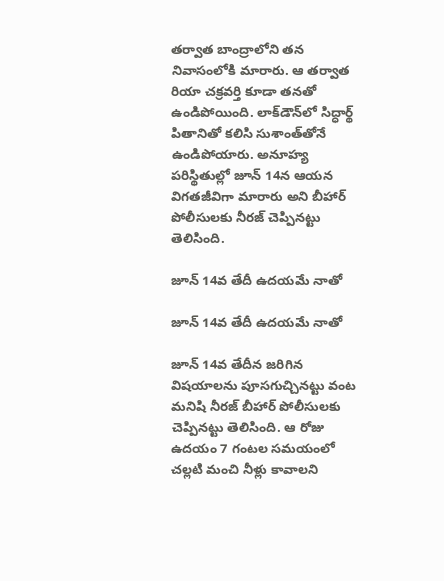తర్వాత బాంద్రాలోని తన నివాసంలోకి మారారు. ఆ తర్వాత రియా చక్రవర్తి కూడా తనతో ఉండిపోయింది. లాక్‌డౌన్‌లో సిద్ధార్థ్ పితానితో కలిసి సుశాంత్‌తోనే ఉండిపోయారు. అనూహ్య పరిస్థితుల్లో జూన్ 14న ఆయన విగతజీవిగా మారారు అని బీహార్ పోలీసులకు నీరజ్ చెప్పినట్టు తెలిసింది.

జూన్ 14వ తేదీ ఉదయమే నాతో

జూన్ 14వ తేదీ ఉదయమే నాతో

జూన్ 14వ తేదీన జరిగిన విషయాలను పూసగుచ్చినట్టు వంట మనిషి నీరజ్ బీహార్ పోలీసులకు చెప్పినట్టు తెలిసింది. ఆ రోజు ఉదయం 7 గంటల సమయంలో చల్లటి మంచి నీళ్లు కావాలని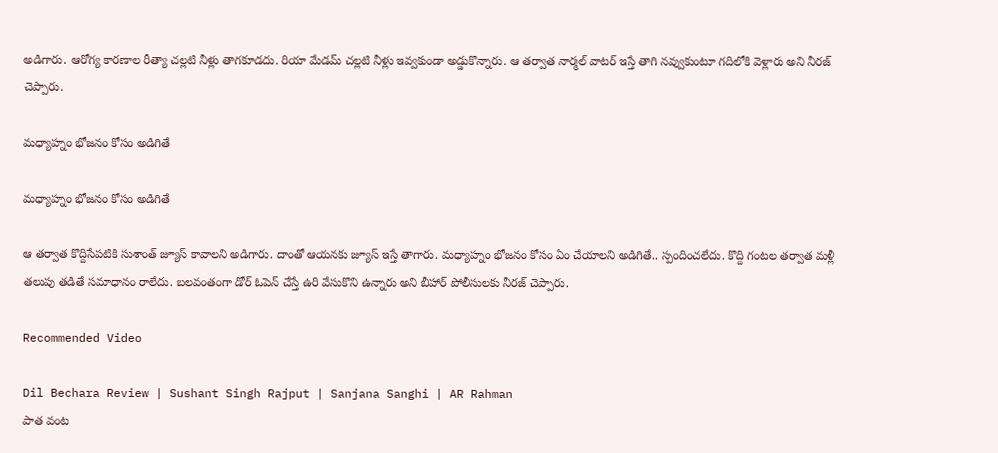అడిగారు. ఆరోగ్య కారణాల రీత్యా చల్లటి నీళ్లు తాగకూడదు. రియా మేడమ్ చల్లటి నీళ్లు ఇవ్వకుండా అడ్డుకొన్నారు. ఆ తర్వాత నార్మల్ వాటర్ ఇస్తే తాగి నవ్వుకుంటూ గదిలోకి వెళ్లారు అని నీరజ్ చెప్పారు.

మధ్యాహ్నం భోజనం కోసం అడిగితే

మధ్యాహ్నం భోజనం కోసం అడిగితే

ఆ తర్వాత కొద్దిసేపటికి సుశాంత్ జ్యూస్ కావాలని అడిగారు. దాంతో ఆయనకు జ్యూస్ ఇస్తే తాగారు. మధ్యాహ్నం భోజనం కోసం ఏం చేయాలని అడిగితే.. స్పందించలేదు. కొద్ది గంటల తర్వాత మళ్లీ తలుపు తడితే సమాధానం రాలేదు. బలవంతంగా డోర్ ఓపెన్ చేస్తే ఉరి వేసుకొని ఉన్నారు అని బీహార్ పోలీసులకు నీరజ్ చెప్పారు.

Recommended Video

Dil Bechara Review | Sushant Singh Rajput | Sanjana Sanghi | AR Rahman
పాత వంట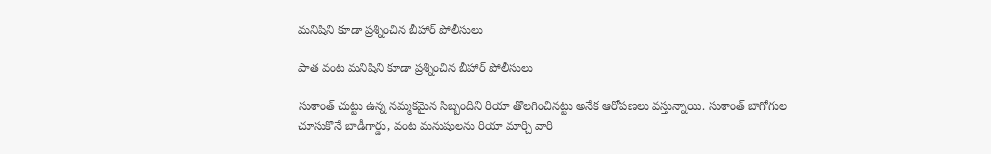మనిషిని కూడా ప్రశ్నించిన బీహార్ పోలీసులు

పాత వంట మనిషిని కూడా ప్రశ్నించిన బీహార్ పోలీసులు

సుశాంత్‌ చుట్టు ఉన్న నమ్మకమైన సిబ్బందిని రియా తొలగించినట్టు అనేక ఆరోపణలు వస్తున్నాయి. సుశాంత్‌ బాగోగుల చూసుకొనే బాడీగార్డు, వంట మనుషులను రియా మార్చి వారి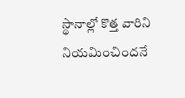స్థానాల్లో కొత్త వారిని నియమించిందనే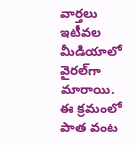వార్తలు ఇటీవల మీడియాలో వైరల్‌గా మారాయి. ఈ క్రమంలో పాత వంట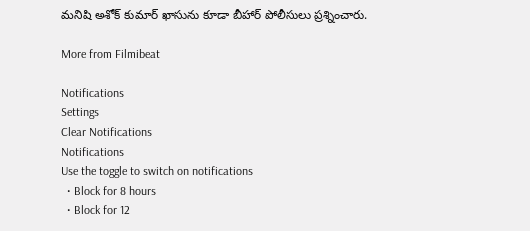మనిషి అశోక్ కుమార్ ఖాసును కూడా బీహార్ పోలీసులు ప్రశ్నించారు.

More from Filmibeat

Notifications
Settings
Clear Notifications
Notifications
Use the toggle to switch on notifications
  • Block for 8 hours
  • Block for 12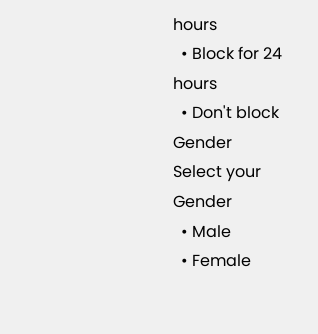hours
  • Block for 24 hours
  • Don't block
Gender
Select your Gender
  • Male
  • Female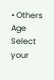• Others
Age
Select your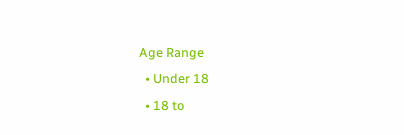Age Range
  • Under 18
  • 18 to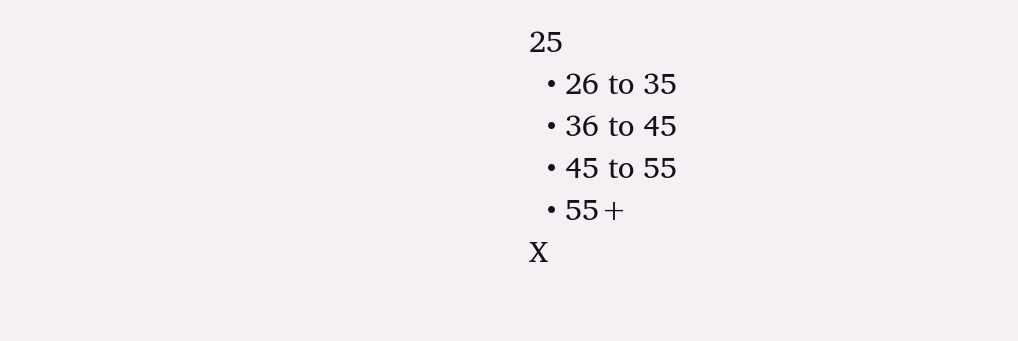25
  • 26 to 35
  • 36 to 45
  • 45 to 55
  • 55+
X